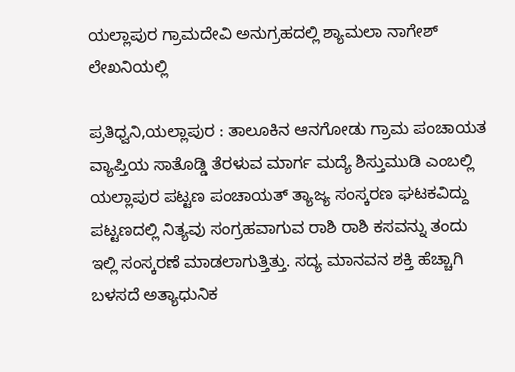ಯಲ್ಲಾಪುರ ಗ್ರಾಮದೇವಿ ಅನುಗ್ರಹದಲ್ಲಿ ಶ್ಯಾಮಲಾ ನಾಗೇಶ್ ಲೇಖನಿಯಲ್ಲಿ

ಪ್ರತಿಧ್ವನಿ,ಯಲ್ಲಾಪುರ : ತಾಲೂಕಿನ ಆನಗೋಡು ಗ್ರಾಮ ಪಂಚಾಯತ ವ್ಯಾಪ್ತಿಯ ಸಾತೊಡ್ಡಿ ತೆರಳುವ ಮಾರ್ಗ ಮದ್ಯೆ ಶಿಸ್ತುಮುಡಿ ಎಂಬಲ್ಲಿ ಯಲ್ಲಾಪುರ ಪಟ್ಟಣ ಪಂಚಾಯತ್ ತ್ಯಾಜ್ಯ ಸಂಸ್ಕರಣ ಘಟಕವಿದ್ದು ಪಟ್ಟಣದಲ್ಲಿ ನಿತ್ಯವು ಸಂಗ್ರಹವಾಗುವ ರಾಶಿ ರಾಶಿ ಕಸವನ್ನು ತಂದು ಇಲ್ಲಿ ಸಂಸ್ಕರಣೆ ಮಾಡಲಾಗುತ್ತಿತ್ತು. ಸದ್ಯ ಮಾನವನ ಶಕ್ತಿ ಹೆಚ್ಚಾಗಿ ಬಳಸದೆ ಅತ್ಯಾಧುನಿಕ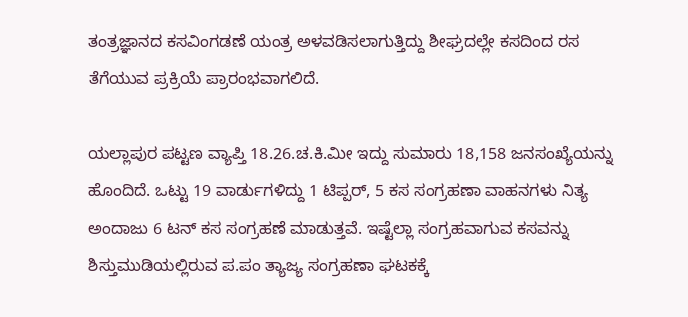ತಂತ್ರಜ್ಞಾನದ ಕಸವಿಂಗಡಣೆ ಯಂತ್ರ ಅಳವಡಿಸಲಾಗುತ್ತಿದ್ದು ಶೀಘ್ರದಲ್ಲೇ ಕಸದಿಂದ ರಸ ತೆಗೆಯುವ ಪ್ರಕ್ರಿಯೆ ಪ್ರಾರಂಭವಾಗಲಿದೆ.

ಯಲ್ಲಾಪುರ ಪಟ್ಟಣ ವ್ಯಾಪ್ತಿ 18.26.ಚ.ಕಿ.ಮೀ ಇದ್ದು ಸುಮಾರು 18,158 ಜನಸಂಖ್ಯೆಯನ್ನು ಹೊಂದಿದೆ. ಒಟ್ಟು 19 ವಾರ್ಡುಗಳಿದ್ದು 1 ಟಿಪ್ಪರ್, 5 ಕಸ ಸಂಗ್ರಹಣಾ ವಾಹನಗಳು ನಿತ್ಯ ಅಂದಾಜು 6 ಟನ್ ಕಸ ಸಂಗ್ರಹಣೆ ಮಾಡುತ್ತವೆ. ಇಷ್ಟೆಲ್ಲಾ ಸಂಗ್ರಹವಾಗುವ ಕಸವನ್ನು ಶಿಸ್ತುಮುಡಿಯಲ್ಲಿರುವ ಪ.ಪಂ ತ್ಯಾಜ್ಯ ಸಂಗ್ರಹಣಾ ಘಟಕಕ್ಕೆ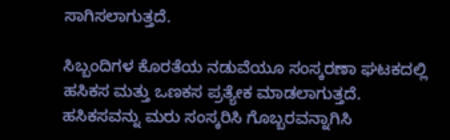ಸಾಗಿಸಲಾಗುತ್ತದೆ.

ಸಿಬ್ಬಂದಿಗಳ ಕೊರತೆಯ ನಡುವೆಯೂ ಸಂಸ್ಕರಣಾ ಘಟಕದಲ್ಲಿ ಹಸಿಕಸ ಮತ್ತು ಒಣಕಸ ಪ್ರತ್ಯೇಕ ಮಾಡಲಾಗುತ್ತದೆ. ಹಸಿಕಸವನ್ನು ಮರು ಸಂಸ್ಕರಿಸಿ ಗೊಬ್ಬರವನ್ನಾಗಿಸಿ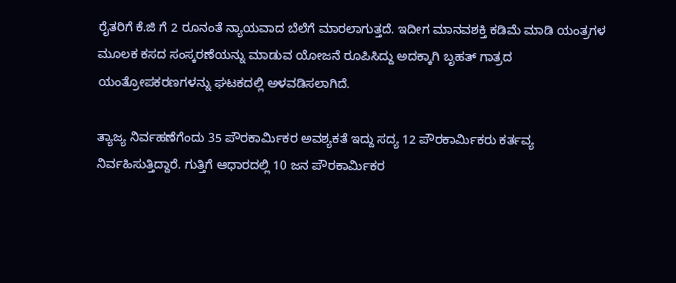ರೈತರಿಗೆ ಕೆ.ಜಿ ಗೆ 2 ರೂನಂತೆ ನ್ಯಾಯವಾದ ಬೆಲೆಗೆ ಮಾರಲಾಗುತ್ತದೆ. ಇದೀಗ ಮಾನವಶಕ್ತಿ ಕಡಿಮೆ ಮಾಡಿ ಯಂತ್ರಗಳ ಮೂಲಕ ಕಸದ ಸಂಸ್ಕರಣೆಯನ್ನು ಮಾಡುವ ಯೋಜನೆ ರೂಪಿಸಿದ್ದು ಅದಕ್ಕಾಗಿ ಬೃಹತ್ ಗಾತ್ರದ ಯಂತ್ರೋಪಕರಣಗಳನ್ನು ಘಟಕದಲ್ಲಿ ಅಳವಡಿಸಲಾಗಿದೆ.

ತ್ಯಾಜ್ಯ ನಿರ್ವಹಣೆಗೆಂದು 35 ಪೌರಕಾರ್ಮಿಕರ ಅವಶ್ಯಕತೆ ಇದ್ದು ಸದ್ಯ 12 ಪೌರಕಾರ್ಮಿಕರು ಕರ್ತವ್ಯ ನಿರ್ವಹಿಸುತ್ತಿದ್ದಾರೆ. ಗುತ್ತಿಗೆ ಆಧಾರದಲ್ಲಿ 10 ಜನ ಪೌರಕಾರ್ಮಿಕರ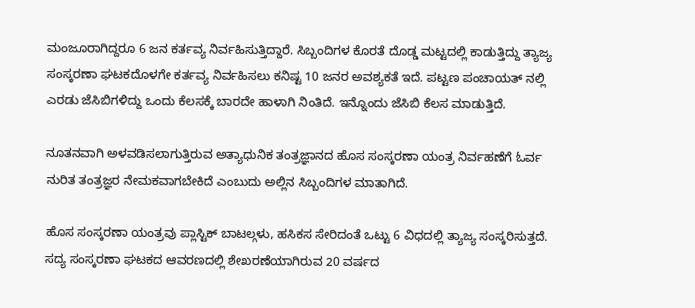ಮಂಜೂರಾಗಿದ್ದರೂ 6 ಜನ ಕರ್ತವ್ಯ ನಿರ್ವಹಿಸುತ್ತಿದ್ದಾರೆ. ಸಿಬ್ಬಂದಿಗಳ ಕೊರತೆ ದೊಡ್ಡ ಮಟ್ಟದಲ್ಲಿ ಕಾಡುತ್ತಿದ್ದು ತ್ಯಾಜ್ಯ ಸಂಸ್ಕರಣಾ ಘಟಕದೊಳಗೇ ಕರ್ತವ್ಯ ನಿರ್ವಹಿಸಲು ಕನಿಷ್ಟ 10 ಜನರ ಅವಶ್ಯಕತೆ ಇದೆ. ಪಟ್ಟಣ ಪಂಚಾಯತ್ ನಲ್ಲಿ ಎರಡು ಜೆಸಿಬಿಗಳಿದ್ದು ಒಂದು ಕೆಲಸಕ್ಕೆ ಬಾರದೇ ಹಾಳಾಗಿ ನಿಂತಿದೆ. ಇನ್ನೊಂದು ಜೆಸಿಬಿ ಕೆಲಸ ಮಾಡುತ್ತಿದೆ.

ನೂತನವಾಗಿ ಅಳವಡಿಸಲಾಗುತ್ತಿರುವ ಅತ್ಯಾಧುನಿಕ ತಂತ್ರಜ್ಞಾನದ ಹೊಸ ಸಂಸ್ಕರಣಾ ಯಂತ್ರ ನಿರ್ವಹಣೆಗೆ ಓರ್ವ ನುರಿತ ತಂತ್ರಜ್ಞರ ನೇಮಕವಾಗಬೇಕಿದೆ ಎಂಬುದು ಅಲ್ಲಿನ ಸಿಬ್ಬಂದಿಗಳ ಮಾತಾಗಿದೆ.

ಹೊಸ ಸಂಸ್ಕರಣಾ ಯಂತ್ರವು ಪ್ಲಾಸ್ಟಿಕ್ ಬಾಟಲ್ಗಳು, ಹಸಿಕಸ ಸೇರಿದಂತೆ ಒಟ್ಟು 6 ವಿಧದಲ್ಲಿ ತ್ಯಾಜ್ಯ ಸಂಸ್ಕರಿಸುತ್ತದೆ. ಸದ್ಯ ಸಂಸ್ಕರಣಾ ಘಟಕದ ಆವರಣದಲ್ಲಿ ಶೇಖರಣೆಯಾಗಿರುವ 20 ವರ್ಷದ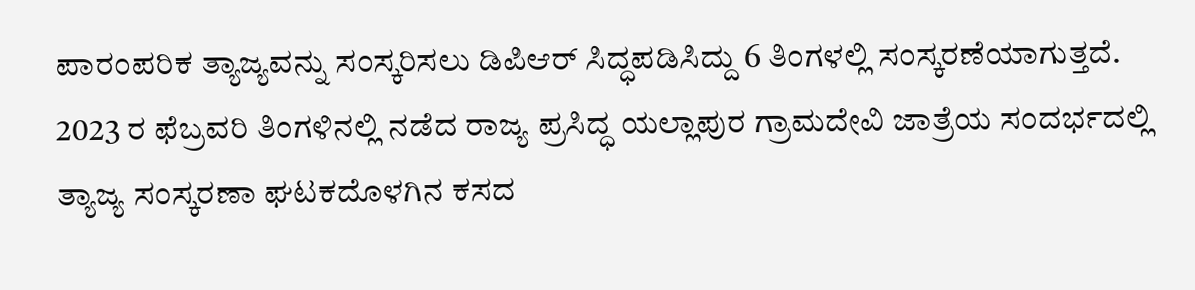ಪಾರಂಪರಿಕ ತ್ಯಾಜ್ಯವನ್ನು ಸಂಸ್ಕರಿಸಲು ಡಿಪಿಆರ್ ಸಿದ್ಧಪಡಿಸಿದ್ದು 6 ತಿಂಗಳಲ್ಲಿ ಸಂಸ್ಕರಣೆಯಾಗುತ್ತದೆ.
2023 ರ ಫೆಬ್ರವರಿ ತಿಂಗಳಿನಲ್ಲಿ ನಡೆದ ರಾಜ್ಯ ಪ್ರಸಿದ್ಧ ಯಲ್ಲಾಪುರ ಗ್ರಾಮದೇವಿ ಜಾತ್ರೆಯ ಸಂದರ್ಭದಲ್ಲಿ ತ್ಯಾಜ್ಯ ಸಂಸ್ಕರಣಾ ಘಟಕದೊಳಗಿನ ಕಸದ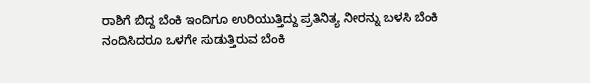ರಾಶಿಗೆ ಬಿದ್ದ ಬೆಂಕಿ ಇಂದಿಗೂ ಉರಿಯುತ್ತಿದ್ದು ಪ್ರತಿನಿತ್ಯ ನೀರನ್ನು ಬಳಸಿ ಬೆಂಕಿ ನಂದಿಸಿದರೂ ಒಳಗೇ ಸುಡುತ್ತಿರುವ ಬೆಂಕಿ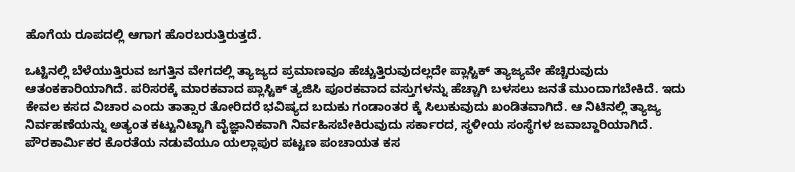ಹೊಗೆಯ ರೂಪದಲ್ಲಿ ಆಗಾಗ ಹೊರಬರುತ್ತಿರುತ್ತದೆ.

ಒಟ್ಟಿನಲ್ಲಿ ಬೆಳೆಯುತ್ತಿರುವ ಜಗತ್ತಿನ ವೇಗದಲ್ಲಿ ತ್ಯಾಜ್ಯದ ಪ್ರಮಾಣವೂ ಹೆಚ್ಚುತ್ತಿರುವುದಲ್ಲದೇ ಪ್ಲಾಸ್ಟಿಕ್ ತ್ಯಾಜ್ಯವೇ ಹೆಚ್ಚಿರುವುದು ಆತಂಕಕಾರಿಯಾಗಿದೆ. ಪರಿಸರಕ್ಕೆ ಮಾರಕವಾದ ಪ್ಲಾಸ್ಟಿಕ್ ತ್ಯಜಿಸಿ ಪೂರಕವಾದ ವಸ್ತುಗಳನ್ನು ಹೆಚ್ಚಾಗಿ ಬಳಸಲು ಜನತೆ ಮುಂದಾಗಬೇಕಿದೆ. ಇದು ಕೇವಲ ಕಸದ ವಿಚಾರ ಎಂದು ತಾತ್ಸಾರ ತೋರಿದರೆ ಭವಿಷ್ಯದ ಬದುಕು ಗಂಡಾಂತರ ಕ್ಕೆ ಸಿಲುಕುವುದು ಖಂಡಿತವಾಗಿದೆ. ಆ ನಿಟಿನಲ್ಲಿ ತ್ಯಾಜ್ಯ ನಿರ್ವಹಣೆಯನ್ನು ಅತ್ಯಂತ ಕಟ್ಟುನಿಟ್ಟಾಗಿ ವೈಜ್ಞಾನಿಕವಾಗಿ ನಿರ್ವಹಿಸಬೇಕಿರುವುದು ಸರ್ಕಾರದ, ಸ್ಥಳೀಯ ಸಂಸ್ಥೆಗಳ ಜವಾಬ್ದಾರಿಯಾಗಿದೆ. ಪೌರಕಾರ್ಮಿಕರ ಕೊರತೆಯ ನಡುವೆಯೂ ಯಲ್ಲಾಪುರ ಪಟ್ಟಣ ಪಂಚಾಯತ ಕಸ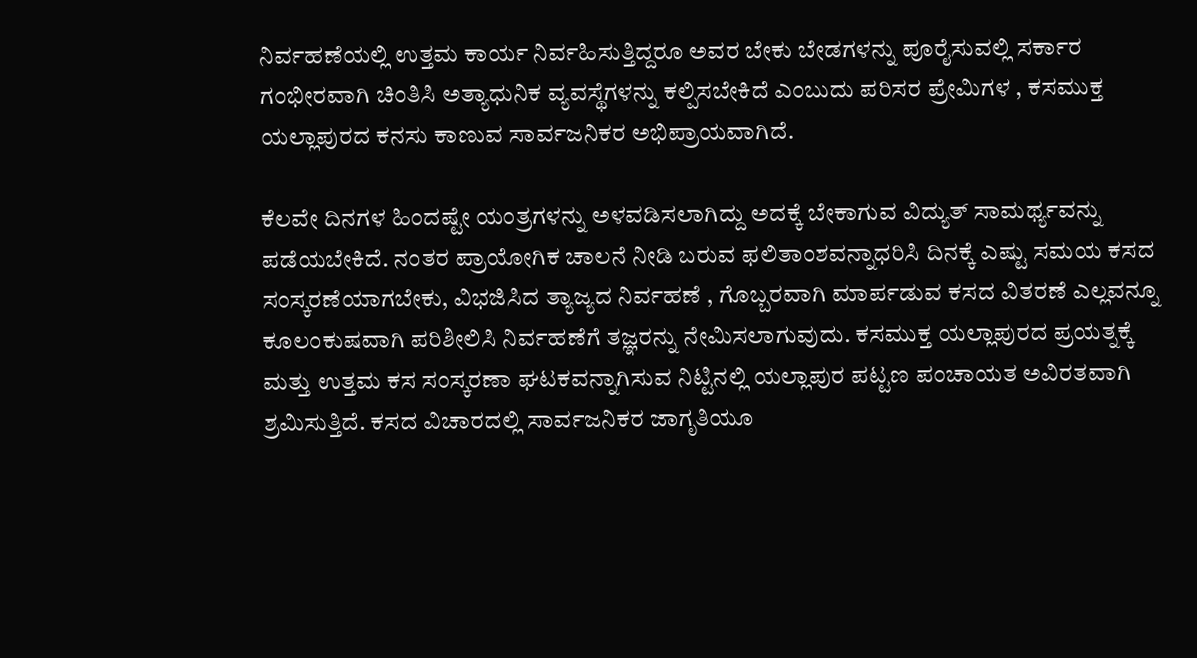ನಿರ್ವಹಣೆಯಲ್ಲಿ ಉತ್ತಮ ಕಾರ್ಯ ನಿರ್ವಹಿಸುತ್ತಿದ್ದರೂ ಅವರ ಬೇಕು ಬೇಡಗಳನ್ನು ಪೂರೈಸುವಲ್ಲಿ ಸರ್ಕಾರ ಗಂಭೀರವಾಗಿ ಚಿಂತಿಸಿ ಅತ್ಯಾಧುನಿಕ ವ್ಯವಸ್ಥೆಗಳನ್ನು ಕಲ್ಪಿಸಬೇಕಿದೆ ಎಂಬುದು ಪರಿಸರ ಪ್ರೇಮಿಗಳ , ಕಸಮುಕ್ತ ಯಲ್ಲಾಪುರದ ಕನಸು ಕಾಣುವ ಸಾರ್ವಜನಿಕರ ಅಭಿಪ್ರಾಯವಾಗಿದೆ.

ಕೆಲವೇ ದಿನಗಳ ಹಿಂದಷ್ಟೇ ಯಂತ್ರಗಳನ್ನು ಅಳವಡಿಸಲಾಗಿದ್ದು ಅದಕ್ಕೆ ಬೇಕಾಗುವ ವಿದ್ಯುತ್ ಸಾಮರ್ಥ್ಯವನ್ನು ಪಡೆಯಬೇಕಿದೆ. ನಂತರ ಪ್ರಾಯೋಗಿಕ ಚಾಲನೆ ನೀಡಿ ಬರುವ ಫಲಿತಾಂಶವನ್ನಾಧರಿಸಿ ದಿನಕ್ಕೆ ಎಷ್ಟು ಸಮಯ ಕಸದ ಸಂಸ್ಕರಣೆಯಾಗಬೇಕು, ವಿಭಜಿಸಿದ ತ್ಯಾಜ್ಯದ ನಿರ್ವಹಣೆ , ಗೊಬ್ಬರವಾಗಿ ಮಾರ್ಪಡುವ ಕಸದ ವಿತರಣೆ ಎಲ್ಲವನ್ನೂ ಕೂಲಂಕುಷವಾಗಿ ಪರಿಶೀಲಿಸಿ ನಿರ್ವಹಣೆಗೆ ತಜ್ಞರನ್ನು ನೇಮಿಸಲಾಗುವುದು. ಕಸಮುಕ್ತ ಯಲ್ಲಾಪುರದ ಪ್ರಯತ್ನಕ್ಕೆ ಮತ್ತು ಉತ್ತಮ ಕಸ ಸಂಸ್ಕರಣಾ ಘಟಕವನ್ನಾಗಿಸುವ ನಿಟ್ಟಿನಲ್ಲಿ ಯಲ್ಲಾಪುರ ಪಟ್ಟಣ ಪಂಚಾಯತ ಅವಿರತವಾಗಿ ಶ್ರಮಿಸುತ್ತಿದೆ. ಕಸದ ವಿಚಾರದಲ್ಲಿ ಸಾರ್ವಜನಿಕರ ಜಾಗೃತಿಯೂ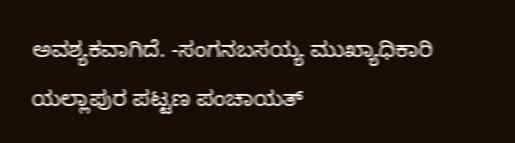ಅವಶ್ಯಕವಾಗಿದೆ. -ಸಂಗನಬಸಯ್ಯ ಮುಖ್ಯಾಧಿಕಾರಿ ಯಲ್ಲಾಪುರ ಪಟ್ಟಣ ಪಂಚಾಯತ್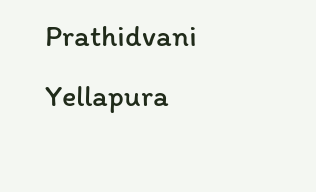Prathidvani Yellapura